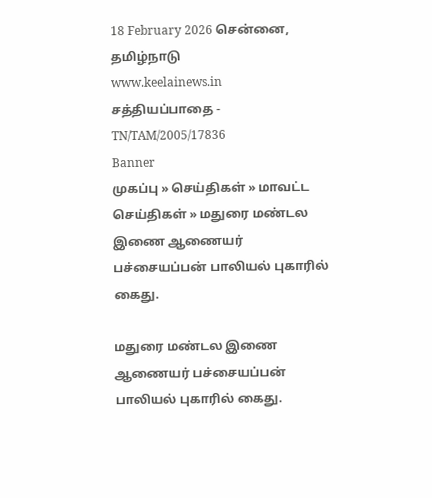18 February 2026 சென்னை, தமிழ்நாடு
www.keelainews.in
சத்தியப்பாதை - TN/TAM/2005/17836
Banner
முகப்பு » செய்திகள் » மாவட்ட செய்திகள் » மதுரை மண்டல இணை ஆணையர் பச்சையப்பன் பாலியல் புகாரில் கைது.

மதுரை மண்டல இணை ஆணையர் பச்சையப்பன் பாலியல் புகாரில் கைது.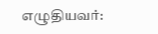எழுதியவர்: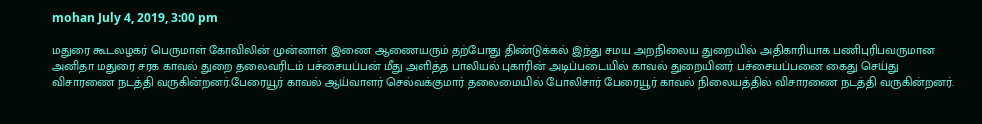mohan July 4, 2019, 3:00 pm

மதுரை கூடலழகர் பெருமாள் கோவிலின் முன்னாள் இணை ஆணையரும் தற்போது திண்டுக்கல் இந்து சமய அறநிலைய துறையில் அதிகாரியாக பணிபுரிபவருமான அனிதா மதுரை சரக காவல் துறை தலைவரிடம் பச்சையப்பன் மீது அளித்த பாலியல் புகாரின் அடிப்படையில் காவல் துறையினர் பச்சையப்பனை கைது செய்து விசாரணை நடத்தி வருகின்றனர்.பேரையூர் காவல் ஆய்வாளர் செல்வக்குமார் தலைமையில் போலிசார் பேரையூர் காவல் நிலையத்தில் விசாரணை நடத்தி வருகின்றனர்.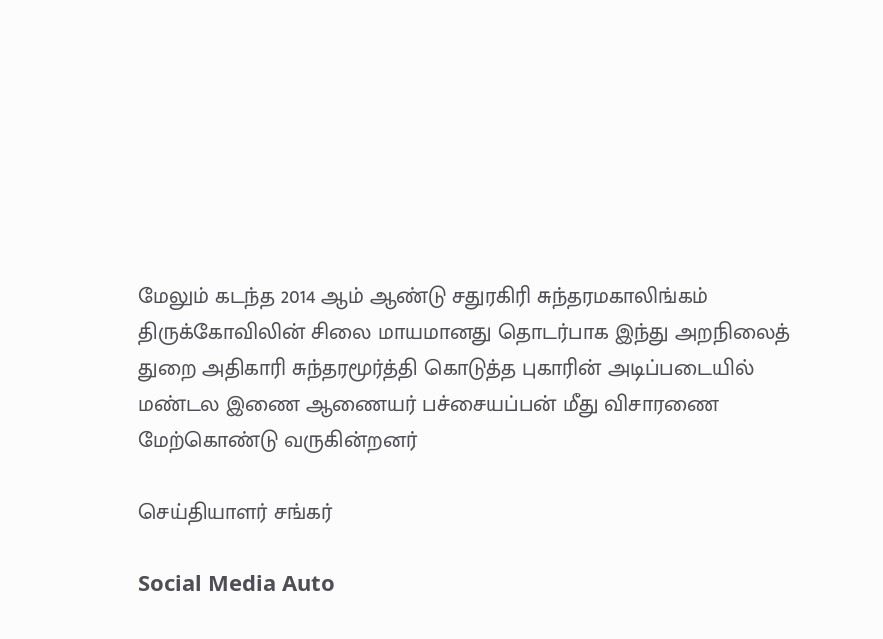மேலும் கடந்த 2014 ஆம் ஆண்டு சதுரகிரி சுந்தரமகாலிங்கம் திருக்கோவிலின் சிலை மாயமானது தொடர்பாக இந்து அறநிலைத் துறை அதிகாரி சுந்தரமூர்த்தி கொடுத்த புகாரின் அடிப்படையில் மண்டல இணை ஆணையர் பச்சையப்பன் மீது விசாரணை மேற்கொண்டு வருகின்றனர்

செய்தியாளர் சங்கர்

Social Media Auto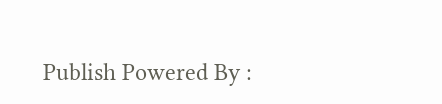Publish Powered By :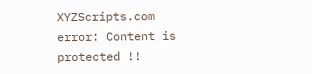XYZScripts.com
error: Content is protected !!